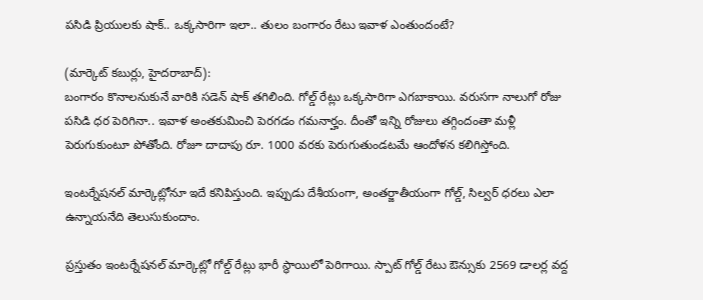పసిడి ప్రియులకు షాక్‌.. ఒక్కసారిగా ఇలా.. తులం బంగారం రేటు ఇవాళ ఎంతుందంటే?

(మార్కెట్‌ కబుర్లు, హైదరాబాద్‌):
బంగారం కొనాలనుకునే వారికి సడెన్‌ షాక్‌ తగిలింది. గోల్డ్‌ రేట్లు ఒక్కసారిగా ఎగబాకాయి. వరుసగా నాలుగో రోజు పసిడి ధర పెరిగినా.. ఇవాళ అంతకుమించి పెరగడం గమనార్హం. దీంతో ఇన్ని రోజులు తగ్గిందంతా మళ్లీ పెరుగుకుంటూ పోతోంది. రోజూ దాదాపు రూ. 1000 వరకు పెరుగుతుండటమే ఆందోళన కలిగిస్తోంది.

ఇంటర్నేషనల్‌ మార్కెట్లోనూ ఇదే కనిపిస్తుంది. ఇప్పుడు దేశీయంగా, అంతర్జాతీయంగా గోల్డ్, సిల్వర్‌ ధరలు ఎలా ఉన్నాయనేది తెలుసుకుందాం.

ప్రస్తుతం ఇంటర్నేషనల్‌ మార్కెట్లో గోల్డ్‌ రేట్లు భారీ స్థాయిలో పెరిగాయి. స్పాట్‌ గోల్డ్‌ రేటు ఔన్సుకు 2569 డాలర్ల వద్ద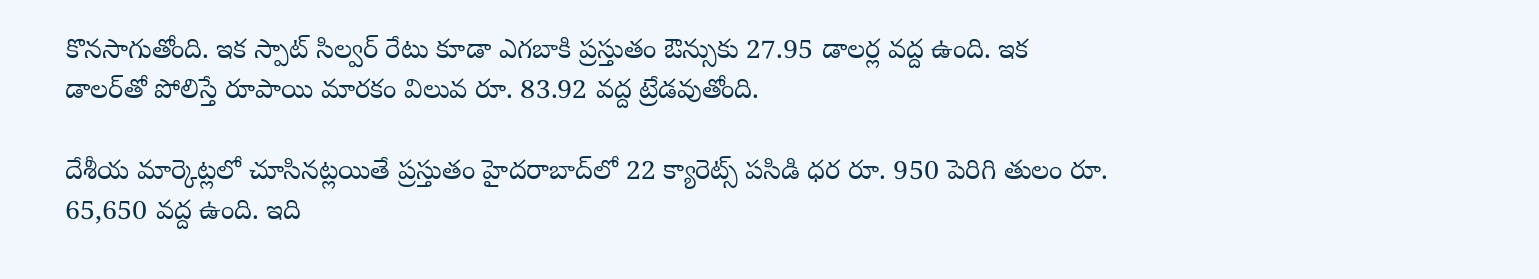కొనసాగుతోంది. ఇక స్పాట్‌ సిల్వర్‌ రేటు కూడా ఎగబాకి ప్రస్తుతం ఔన్సుకు 27.95 డాలర్ల వద్ద ఉంది. ఇక డాలర్‌తో పోలిస్తే రూపాయి మారకం విలువ రూ. 83.92 వద్ద ట్రేడవుతోంది.

దేశీయ మార్కెట్లలో చూసినట్లయితే ప్రస్తుతం హైదరాబాద్‌లో 22 క్యారెట్స్‌ పసిడి ధర రూ. 950 పెరిగి తులం రూ. 65,650 వద్ద ఉంది. ఇది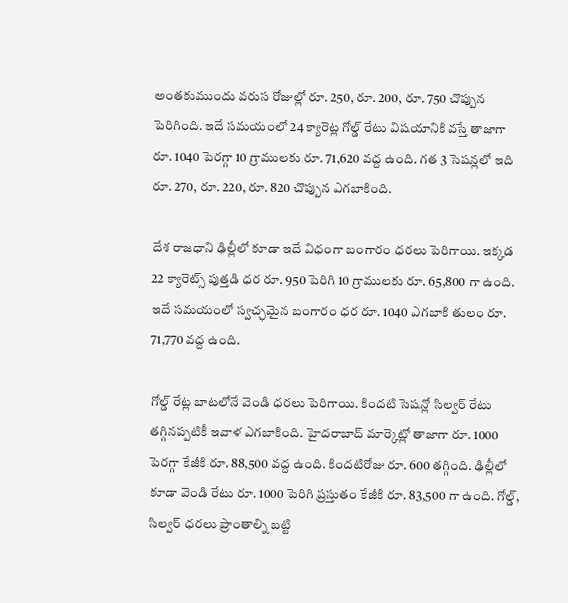అంతకుముందు వరుస రోజుల్లో రూ. 250, రూ. 200, రూ. 750 చొప్పున పెరిగింది. ఇదే సమయంలో 24 క్యారెట్ల గోల్డ్‌ రేటు విషయానికి వస్తే తాజాగా రూ. 1040 పెరగ్గా 10 గ్రాములకు రూ. 71,620 వద్ద ఉంది. గత 3 సెషన్లలో ఇది రూ. 270, రూ. 220, రూ. 820 చొప్పున ఎగబాకింది.

దేశ రాజధాని ఢిల్లీలో కూడా ఇదే విధంగా బంగారం ధరలు పెరిగాయి. ఇక్కడ 22 క్యారెట్స్‌ పుత్తడి ధర రూ. 950 పెరిగి 10 గ్రాములకు రూ. 65,800 గా ఉంది. ఇదే సమయంలో స్వచ్ఛమైన బంగారం ధర రూ. 1040 ఎగబాకి తులం రూ. 71,770 వద్ద ఉంది.

గోల్డ్‌ రేట్ల బాటలోనే వెండి ధరలు పెరిగాయి. కిందటి సెషన్లో సిల్వర్‌ రేటు తగ్గినప్పటికీ ఇవాళ ఎగబాకింది. హైదరాబాద్‌ మార్కెట్లో తాజాగా రూ. 1000 పెరగ్గా కేజీకి రూ. 88,500 వద్ద ఉంది. కిందటిరోజు రూ. 600 తగ్గింది. ఢిల్లీలో కూడా వెండి రేటు రూ. 1000 పెరిగి ప్రస్తుతం కేజీకి రూ. 83,500 గా ఉంది. గోల్డ్, సిల్వర్‌ ధరలు ప్రాంతాల్ని బట్టి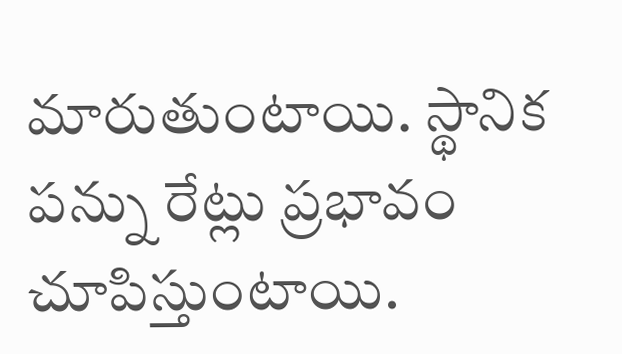మారుతుంటాయి. స్థానిక పన్ను రేట్లు ప్రభావం చూపిస్తుంటాయి.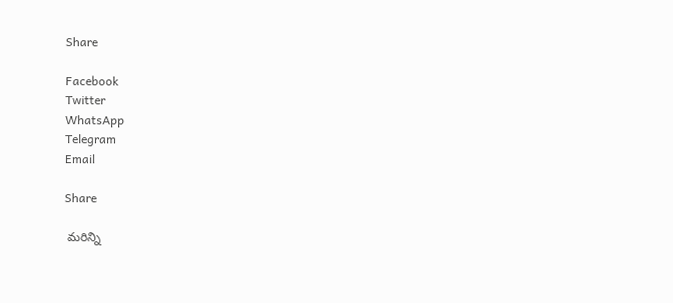Share

Facebook
Twitter
WhatsApp
Telegram
Email

Share

 మరిన్ని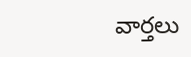వార్తలు